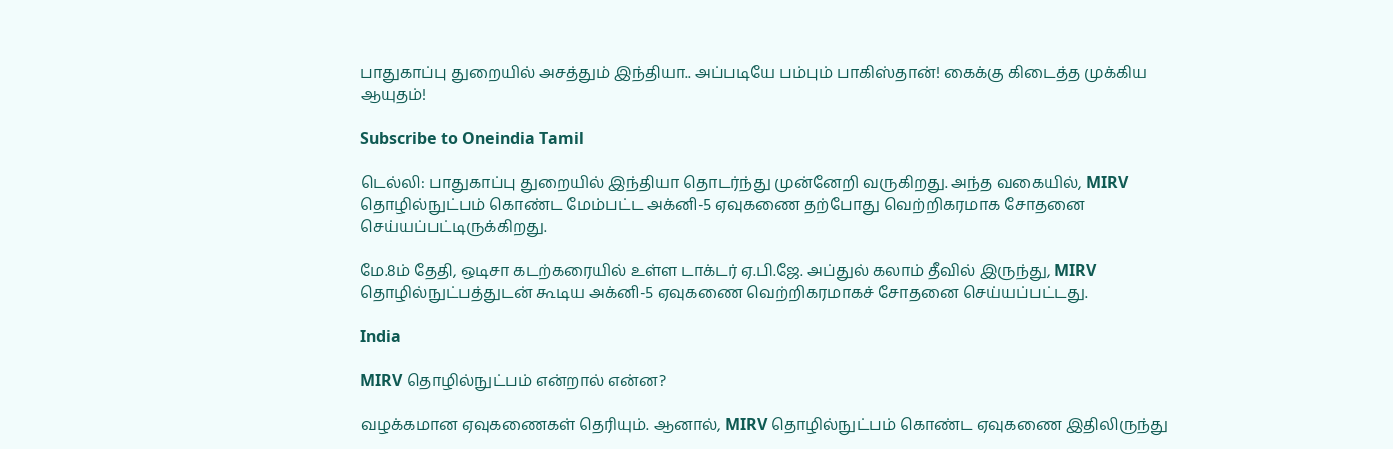பாதுகாப்பு துறையில் அசத்தும் இந்தியா.. அப்படியே பம்பும் பாகிஸ்தான்! கைக்கு கிடைத்த முக்கிய ஆயுதம்!

Subscribe to Oneindia Tamil

டெல்லி: பாதுகாப்பு துறையில் இந்தியா தொடர்ந்து முன்னேறி வருகிறது. அந்த வகையில், MIRV தொழில்நுட்பம் கொண்ட மேம்பட்ட அக்னி-5 ஏவுகணை தற்போது வெற்றிகரமாக சோதனை செய்யப்பட்டிருக்கிறது.

மே.8ம் தேதி, ஒடிசா கடற்கரையில் உள்ள டாக்டர் ஏ.பி.ஜே. அப்துல் கலாம் தீவில் இருந்து, MIRV தொழில்நுட்பத்துடன் கூடிய அக்னி-5 ஏவுகணை வெற்றிகரமாகச் சோதனை செய்யப்பட்டது.

India

MIRV தொழில்நுட்பம் என்றால் என்ன?

வழக்கமான ஏவுகணைகள் தெரியும். ஆனால், MIRV தொழில்நுட்பம் கொண்ட ஏவுகணை இதிலிருந்து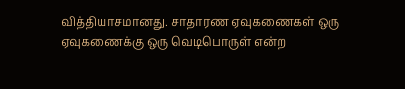வித்தியாசமானது. சாதாரண ஏவுகணைகள் ஒரு ஏவுகணைக்கு ஒரு வெடிபொருள் என்ற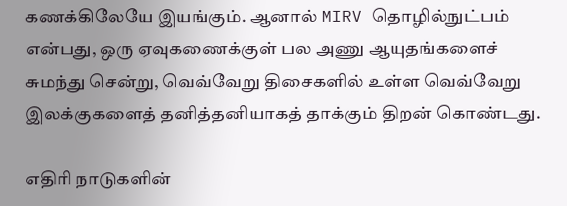கணக்கிலேயே இயங்கும். ஆனால் MIRV தொழில்நுட்பம் என்பது, ஒரு ஏவுகணைக்குள் பல அணு ஆயுதங்களைச் சுமந்து சென்று, வெவ்வேறு திசைகளில் உள்ள வெவ்வேறு இலக்குகளைத் தனித்தனியாகத் தாக்கும் திறன் கொண்டது.

எதிரி நாடுகளின்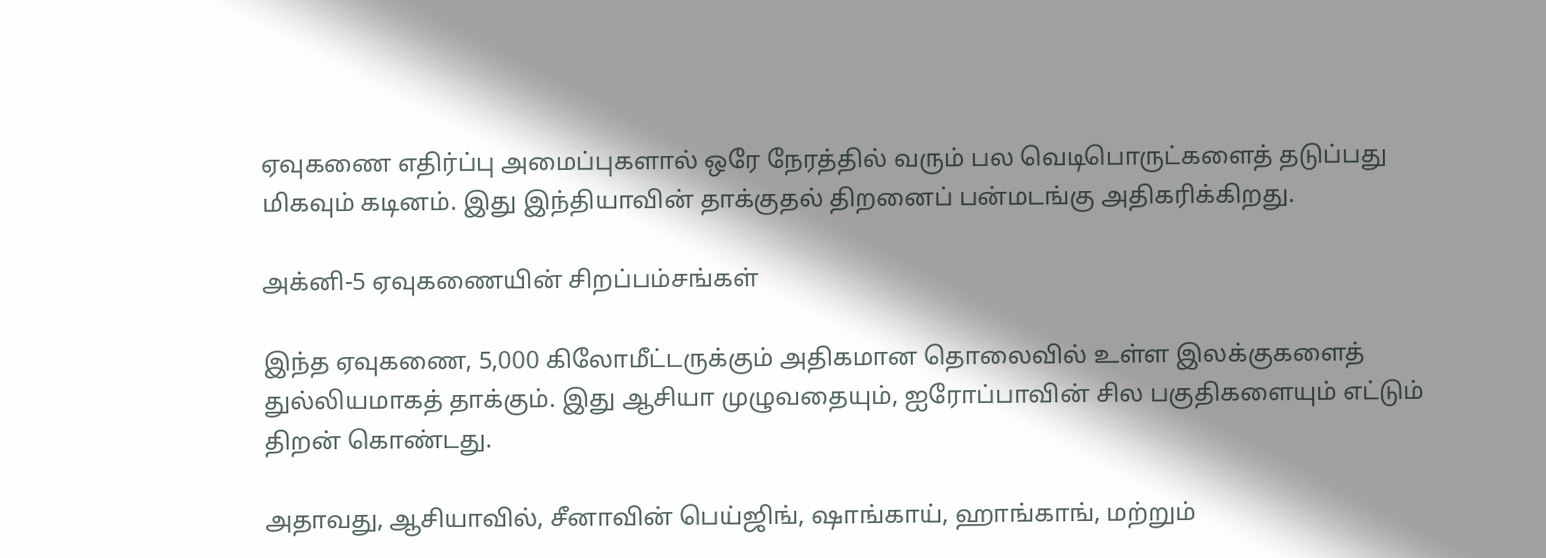ஏவுகணை எதிர்ப்பு அமைப்புகளால் ஒரே நேரத்தில் வரும் பல வெடிபொருட்களைத் தடுப்பது மிகவும் கடினம். இது இந்தியாவின் தாக்குதல் திறனைப் பன்மடங்கு அதிகரிக்கிறது.

அக்னி-5 ஏவுகணையின் சிறப்பம்சங்கள்

இந்த ஏவுகணை, 5,000 கிலோமீட்டருக்கும் அதிகமான தொலைவில் உள்ள இலக்குகளைத் துல்லியமாகத் தாக்கும். இது ஆசியா முழுவதையும், ஐரோப்பாவின் சில பகுதிகளையும் எட்டும் திறன் கொண்டது.

அதாவது, ஆசியாவில், சீனாவின் பெய்ஜிங், ஷாங்காய், ஹாங்காங், மற்றும்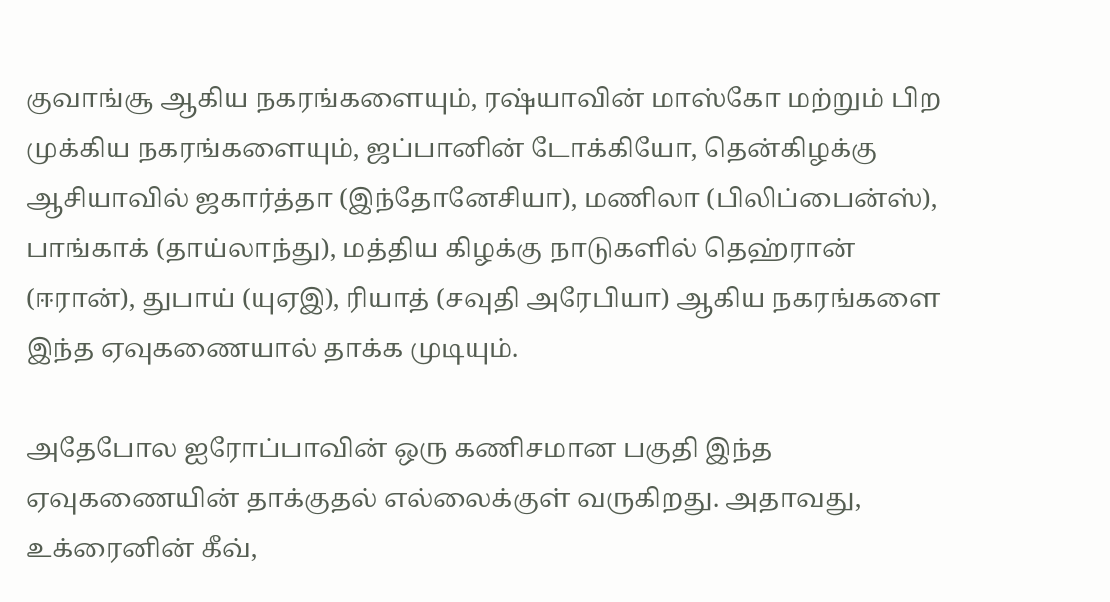குவாங்சூ ஆகிய நகரங்களையும், ரஷ்யாவின் மாஸ்கோ மற்றும் பிற முக்கிய நகரங்களையும், ஜப்பானின் டோக்கியோ, தென்கிழக்கு ஆசியாவில் ஜகார்த்தா (இந்தோனேசியா), மணிலா (பிலிப்பைன்ஸ்), பாங்காக் (தாய்லாந்து), மத்திய கிழக்கு நாடுகளில் தெஹ்ரான் (ஈரான்), துபாய் (யுஏஇ), ரியாத் (சவுதி அரேபியா) ஆகிய நகரங்களை இந்த ஏவுகணையால் தாக்க முடியும்.

அதேபோல ஐரோப்பாவின் ஒரு கணிசமான பகுதி இந்த ஏவுகணையின் தாக்குதல் எல்லைக்குள் வருகிறது. அதாவது, உக்ரைனின் கீவ்,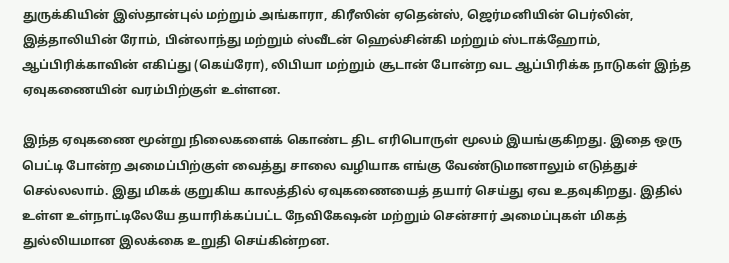துருக்கியின் இஸ்தான்புல் மற்றும் அங்காரா, கிரீஸின் ஏதென்ஸ், ஜெர்மனியின் பெர்லின், இத்தாலியின் ரோம், பின்லாந்து மற்றும் ஸ்வீடன் ஹெல்சின்கி மற்றும் ஸ்டாக்ஹோம், ஆப்பிரிக்காவின் எகிப்து (கெய்ரோ), லிபியா மற்றும் சூடான் போன்ற வட ஆப்பிரிக்க நாடுகள் இந்த ஏவுகணையின் வரம்பிற்குள் உள்ளன.

இந்த ஏவுகணை மூன்று நிலைகளைக் கொண்ட திட எரிபொருள் மூலம் இயங்குகிறது. இதை ஒரு பெட்டி போன்ற அமைப்பிற்குள் வைத்து சாலை வழியாக எங்கு வேண்டுமானாலும் எடுத்துச் செல்லலாம். இது மிகக் குறுகிய காலத்தில் ஏவுகணையைத் தயார் செய்து ஏவ உதவுகிறது. இதில் உள்ள உள்நாட்டிலேயே தயாரிக்கப்பட்ட நேவிகேஷன் மற்றும் சென்சார் அமைப்புகள் மிகத் துல்லியமான இலக்கை உறுதி செய்கின்றன.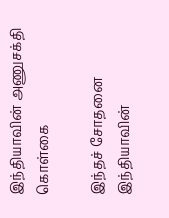இந்தியாவின் அணுசக்தி கொள்கை

இந்தச் சோதனை இந்தியாவின்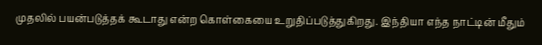முதலில் பயன்படுத்தக் கூடாது என்ற கொள்கையை உறுதிப்படுத்துகிறது. இந்தியா எந்த நாட்டின் மீதும்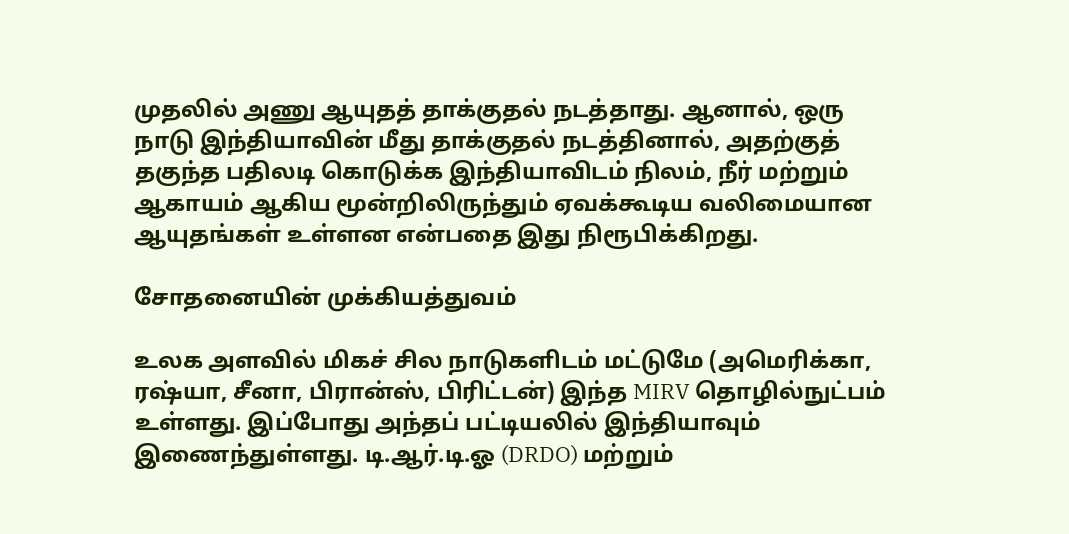முதலில் அணு ஆயுதத் தாக்குதல் நடத்தாது. ஆனால், ஒரு நாடு இந்தியாவின் மீது தாக்குதல் நடத்தினால், அதற்குத் தகுந்த பதிலடி கொடுக்க இந்தியாவிடம் நிலம், நீர் மற்றும் ஆகாயம் ஆகிய மூன்றிலிருந்தும் ஏவக்கூடிய வலிமையான ஆயுதங்கள் உள்ளன என்பதை இது நிரூபிக்கிறது.

சோதனையின் முக்கியத்துவம்

உலக அளவில் மிகச் சில நாடுகளிடம் மட்டுமே (அமெரிக்கா, ரஷ்யா, சீனா, பிரான்ஸ், பிரிட்டன்) இந்த MIRV தொழில்நுட்பம் உள்ளது. இப்போது அந்தப் பட்டியலில் இந்தியாவும் இணைந்துள்ளது. டி.ஆர்.டி.ஓ (DRDO) மற்றும்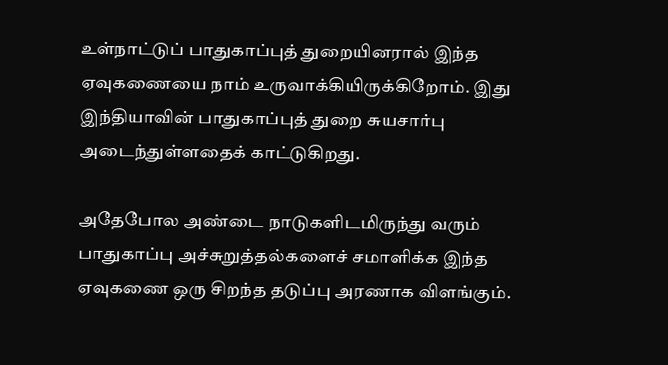உள்நாட்டுப் பாதுகாப்புத் துறையினரால் இந்த ஏவுகணையை நாம் உருவாக்கியிருக்கிறோம். இது இந்தியாவின் பாதுகாப்புத் துறை சுயசார்பு அடைந்துள்ளதைக் காட்டுகிறது.

அதேபோல அண்டை நாடுகளிடமிருந்து வரும் பாதுகாப்பு அச்சுறுத்தல்களைச் சமாளிக்க இந்த ஏவுகணை ஒரு சிறந்த தடுப்பு அரணாக விளங்கும்.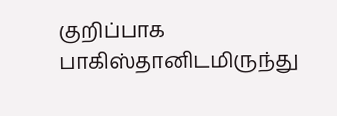குறிப்பாக பாகிஸ்தானிடமிருந்து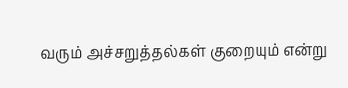வரும் அச்சறுத்தல்கள் குறையும் என்று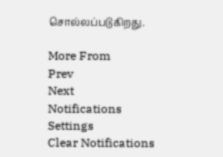சொல்லப்படுகிறது.

More From
Prev
Next
Notifications
Settings
Clear Notifications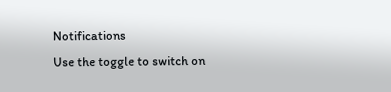Notifications
Use the toggle to switch on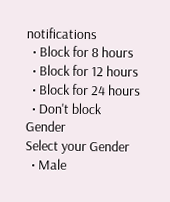notifications
  • Block for 8 hours
  • Block for 12 hours
  • Block for 24 hours
  • Don't block
Gender
Select your Gender
  • Male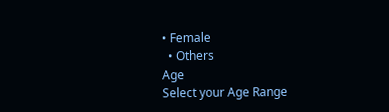• Female
  • Others
Age
Select your Age Range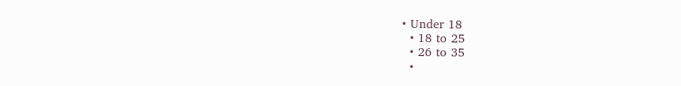• Under 18
  • 18 to 25
  • 26 to 35
  •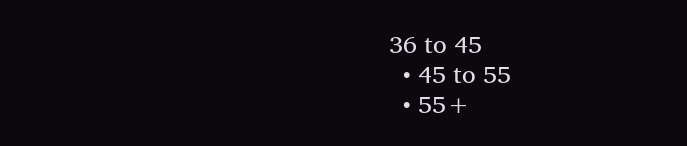36 to 45
  • 45 to 55
  • 55+